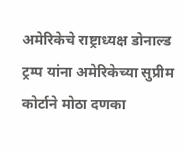अमेरिकेचे राष्ट्राध्यक्ष डोनाल्ड ट्रम्प यांना अमेरिकेच्या सुप्रीम कोर्टाने मोठा दणका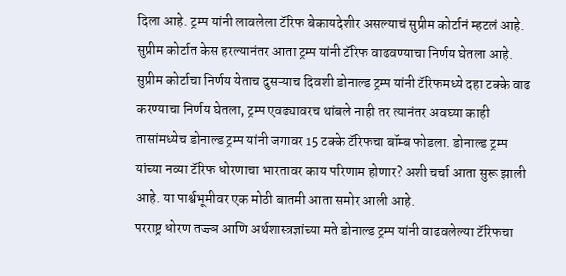दिला आहे. ट्रम्प यांनी लावलेला टॅरिफ बेकायदेशीर असल्याचं सुप्रीम कोर्टानं म्हटलं आहे. सुप्रीम कोर्टात केस हरल्यानंतर आता ट्रम्प यांनी टॅरिफ वाढवण्याचा निर्णय घेतला आहे. सुप्रीम कोर्टाचा निर्णय येताच दुसऱ्याच दिवशी डोनाल्ड ट्रम्प यांनी टॅरिफमध्ये दहा टक्के वाढ करण्याचा निर्णय घेतला, ट्रम्प एवढ्यावरच थांबले नाही तर त्यानंतर अवघ्या काही तासांमध्येच डोनाल्ड ट्रम्प यांनी जगावर 15 टक्के टॅरिफचा बॉम्ब फोडला. डोनाल्ड ट्रम्प यांच्या नव्या टॅरिफ धोरणाचा भारतावर काय परिणाम होणार? अशी चर्चा आता सुरू झाली आहे. या पार्श्वभूमीवर एक मोठी बातमी आता समोर आली आहे.
परराष्ट्र धोरण तज्ज्ञ आणि अर्थशास्त्रज्ञांच्या मते डोनाल्ड ट्रम्प यांनी वाढवलेल्या टॅरिफचा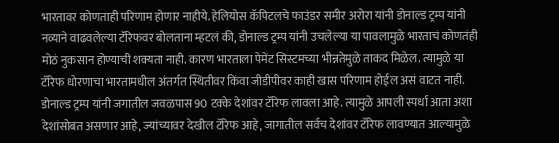भारतावर कोणताही परिणाम होणार नाहीये. हेलियोस कॅपिटलचे फाउंडर समीर अरोरा यांनी डोनाल्ड ट्रम्प यांनी नव्याने वाढवलेल्या टॅरिफवर बोलताना म्हटलं की, डोनाल्ड ट्रम्प यांनी उचलेल्या या पावलामुळे भारताचं कोणतंही मोठं नुकसान होण्याची शक्यता नाही. कारण भारताला पेमेंट सिस्टमच्या भीन्नतेमुळे ताकद मिळेल. त्यामुळे या टॅरिफ धोरणाचा भारतामधील अंतर्गत स्थितीवर किंवा जीडीपीवर काही खास परिणाम होईल असं वाटत नाही. डोनाल्ड ट्रम्प यांनी जगातील जवळपास 90 टक्के देशांवर टॅरिफ लावला आहे. त्यामुळे आपली स्पर्धा आता अशा देशांसोबत असणार आहे, ज्यांच्यावर देखील टॅरिफ आहे, जागातील सर्वच देशांवर टॅरिफ लावण्यात आल्यामुळे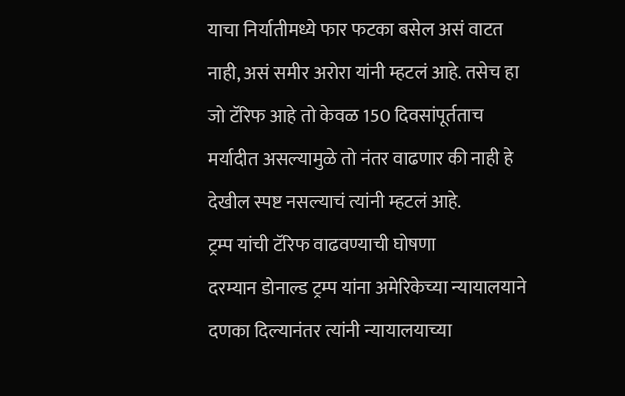याचा निर्यातीमध्ये फार फटका बसेल असं वाटत नाही, असं समीर अरोरा यांनी म्हटलं आहे. तसेच हा जो टॅरिफ आहे तो केवळ 150 दिवसांपूर्तताच मर्यादीत असल्यामुळे तो नंतर वाढणार की नाही हे देखील स्पष्ट नसल्याचं त्यांनी म्हटलं आहे.
ट्रम्प यांची टॅरिफ वाढवण्याची घोषणा
दरम्यान डोनाल्ड ट्रम्प यांना अमेरिकेच्या न्यायालयाने दणका दिल्यानंतर त्यांनी न्यायालयाच्या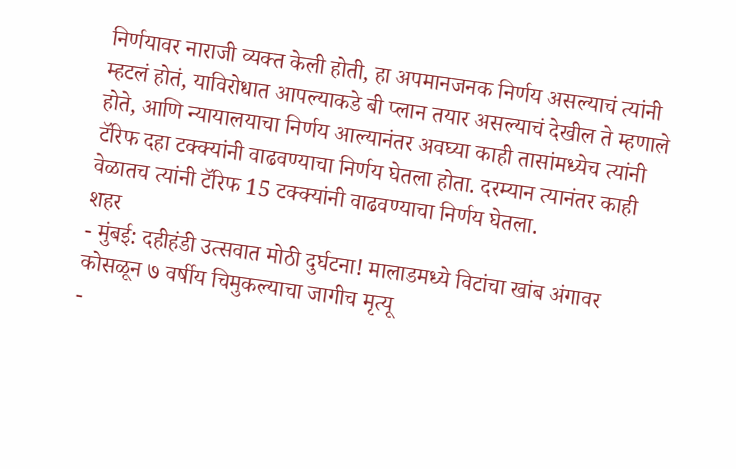निर्णयावर नाराजी व्यक्त केली होती, हा अपमानजनक निर्णय असल्याचं त्यांनी म्हटलं होतं, याविरोधात आपल्याकडे बी प्लान तयार असल्याचं देखील ते म्हणाले होते, आणि न्यायालयाचा निर्णय आल्यानंतर अवघ्या काही तासांमध्येच त्यांनी टॅरिफ दहा टक्क्यांनी वाढवण्याचा निर्णय घेतला होता. दरम्यान त्यानंतर काही वेळातच त्यांनी टॅरिफ 15 टक्क्यांनी वाढवण्याचा निर्णय घेतला.
शहर
- मुंबई: दहीहंडी उत्सवात मोठी दुर्घटना! मालाडमध्ये विटांचा खांब अंगावर कोसळून ७ वर्षीय चिमुकल्याचा जागीच मृत्यू
-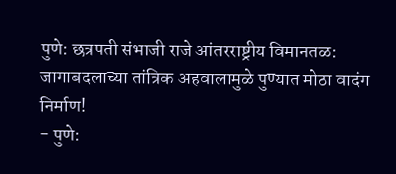पुणे: छत्रपती संभाजी राजे आंतरराष्ट्रीय विमानतळ: जागाबदलाच्या तांत्रिक अहवालामुळे पुण्यात मोठा वादंग निर्माण!
- पुणे: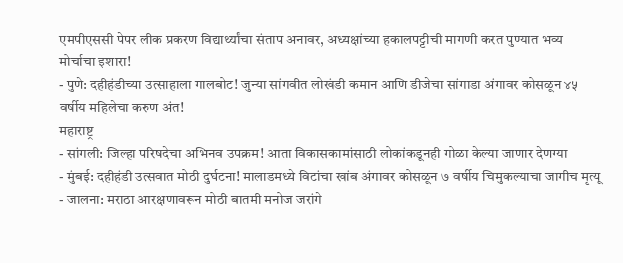एमपीएससी पेपर लीक प्रकरण विद्यार्थ्यांचा संताप अनावर, अध्यक्षांच्या हकालपट्टीची मागणी करत पुण्यात भव्य मोर्चाचा इशारा!
- पुणे: दहीहंडीच्या उत्साहाला गालबोट! जुन्या सांगवीत लोखंडी कमान आणि डीजेचा सांगाडा अंगावर कोसळून ४५ वर्षीय महिलेचा करुण अंत!
महाराष्ट्र
- सांगली: जिल्हा परिषदेचा अभिनव उपक्रम! आता विकासकामांसाठी लोकांकडूनही गोळा केल्या जाणार देणग्या
- मुंबई: दहीहंडी उत्सवात मोठी दुर्घटना! मालाडमध्ये विटांचा खांब अंगावर कोसळून ७ वर्षीय चिमुकल्याचा जागीच मृत्यू
- जालना: मराठा आरक्षणावरून मोठी बातमी मनोज जरांगे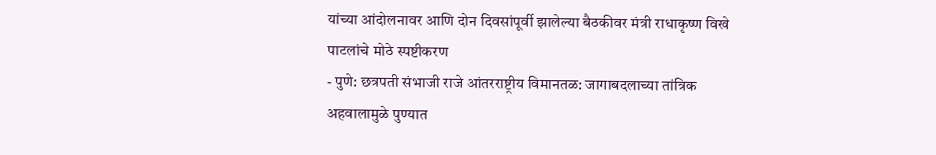यांच्या आंदोलनावर आणि दोन दिवसांपूर्वी झालेल्या बैठकीवर मंत्री राधाकृष्ण विखे पाटलांचे मोठे स्पष्टीकरण
- पुणे: छत्रपती संभाजी राजे आंतरराष्ट्रीय विमानतळ: जागाबदलाच्या तांत्रिक अहवालामुळे पुण्यात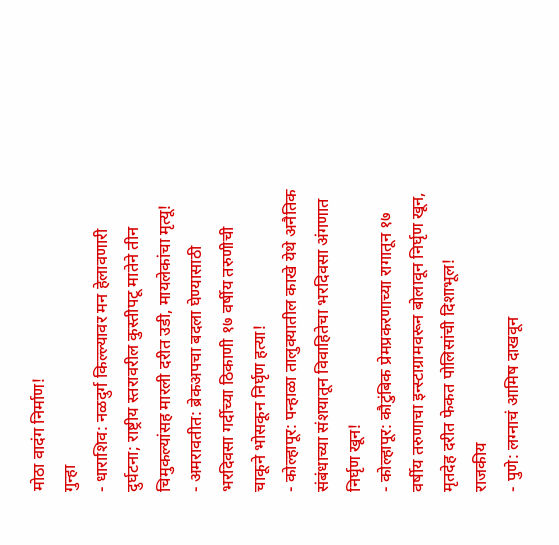मोठा वादंग निर्माण!
गुन्हा
- धाराशिव: नळदुर्ग किल्ल्यावर मन हेलावणारी दुर्घटना; राष्ट्रीय स्तरावरील कुस्तीपटू मातेने तीन चिमुकल्यांसह मारली दरीत उडी, मायलेकांचा मृत्यू!
- अमरावतीत: ब्रेकअपचा बदला घेण्यासाठी भरदिवसा गर्दीच्या ठिकाणी १७ वर्षीय तरुणीची चाकूने भोसकून निर्घृण हत्या!
- कोल्हापूर: पन्हाळा तालुक्यातील काखे येथे अनैतिक संबंधाच्या संशयातून विवाहितेचा भरदिवसा अंगणात निर्घृण खून!
- कोल्हापूर: कौटुंबिक प्रेमप्रकरणाच्या रागातून १७ वर्षीय तरुणाचा इन्स्टाग्रामवरून बोलावून निर्घृण खून, मृतदेह दरीत फेकत पोलिसांची दिशाभूल!
राजकीय
- पुणे: लग्नाचं आमिष दाखवून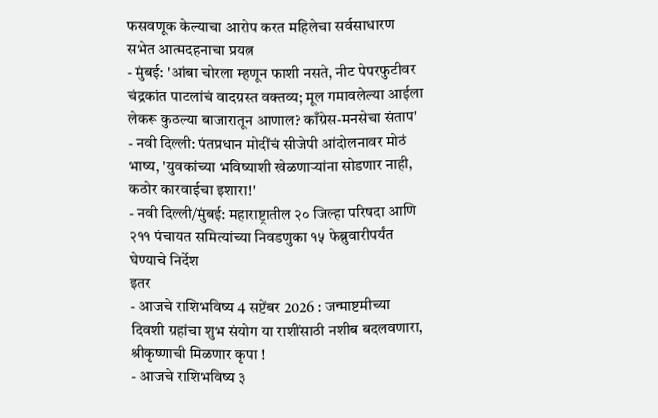फसवणूक केल्याचा आरोप करत महिलेचा सर्वसाधारण सभेत आत्मदहनाचा प्रयत्न
- मुंबई: 'आंबा चोरला म्हणून फाशी नसते, नीट पेपरफुटीवर चंद्रकांत पाटलांचं वादग्रस्त वक्तव्य; मूल गमावलेल्या आईला लेकरू कुठल्या बाजारातून आणाल? काँग्रेस-मनसेचा संताप'
- नवी दिल्ली: पंतप्रधान मोदींचं सीजेपी आंदोलनावर मोठं भाष्य, 'युवकांच्या भविष्याशी खेळणाऱ्यांना सोडणार नाही, कठोर कारवाईचा इशारा!'
- नवी दिल्ली/मुंबई: महाराष्ट्रातील २० जिल्हा परिषदा आणि २११ पंचायत समित्यांच्या निवडणुका १५ फेब्रुवारीपर्यंत घेण्याचे निर्देश
इतर
- आजचे राशिभविष्य 4 सप्टेंबर 2026 : जन्माष्टमीच्या दिवशी ग्रहांचा शुभ संयोग या राशींसाठी नशीब बदलवणारा, श्रीकृष्णाची मिळणार कृपा !
- आजचे राशिभविष्य ३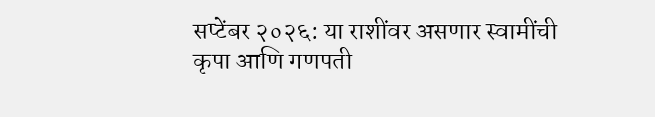सप्टेंबर २०२६: या राशींवर असणार स्वामींची कृपा आणि गणपती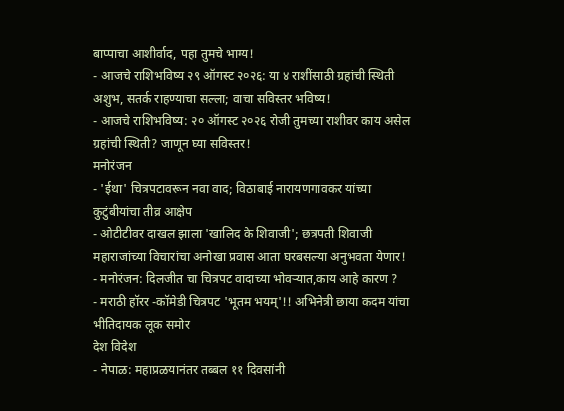बाप्पाचा आशीर्वाद, पहा तुमचे भाग्य!
- आजचे राशिभविष्य २९ ऑगस्ट २०२६: या ४ राशींसाठी ग्रहांची स्थिती अशुभ, सतर्क राहण्याचा सल्ला; वाचा सविस्तर भविष्य!
- आजचे राशिभविष्य: २० ऑगस्ट २०२६ रोजी तुमच्या राशीवर काय असेल ग्रहांची स्थिती? जाणून घ्या सविस्तर!
मनोरंजन
- 'ईथा' चित्रपटावरून नवा वाद; विठाबाई नारायणगावकर यांच्या कुटुंबीयांचा तीव्र आक्षेप
- ओटीटीवर दाखल झाला 'खालिद के शिवाजी'; छत्रपती शिवाजी महाराजांच्या विचारांचा अनोखा प्रवास आता घरबसल्या अनुभवता येणार!
- मनोरंजन: दिलजीत चा चित्रपट वादाच्या भोवऱ्यात,काय आहे कारण ?
- मराठी हॉरर -कॉमेडी चित्रपट 'भूतम भयम्'!! अभिनेत्री छाया कदम यांचा भीतिदायक लूक समोर
देश विदेश
- नेपाळ: महाप्रळयानंतर तब्बल ११ दिवसांनी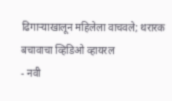ढिगाऱ्याखालून महिलेला वाचवले; थरारक बचावाचा व्हिडिओ व्हायरल
- नवी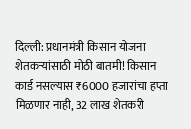दिल्ली: प्रधानमंत्री किसान योजना शेतकऱ्यांसाठी मोठी बातमी! किसान कार्ड नसल्यास ₹6000 हजारांचा हप्ता मिळणार नाही, 32 लाख शेतकरी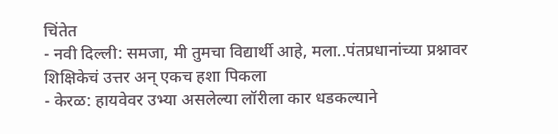चिंतेत
- नवी दिल्ली: समजा, मी तुमचा विद्यार्थी आहे, मला..पंतप्रधानांच्या प्रश्नावर शिक्षिकेचं उत्तर अन् एकच हशा पिकला
- केरळ: हायवेवर उभ्या असलेल्या लॉरीला कार धडकल्याने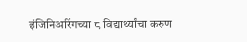इंजिनिअरिंगच्या ८ विद्यार्थ्यांचा करुण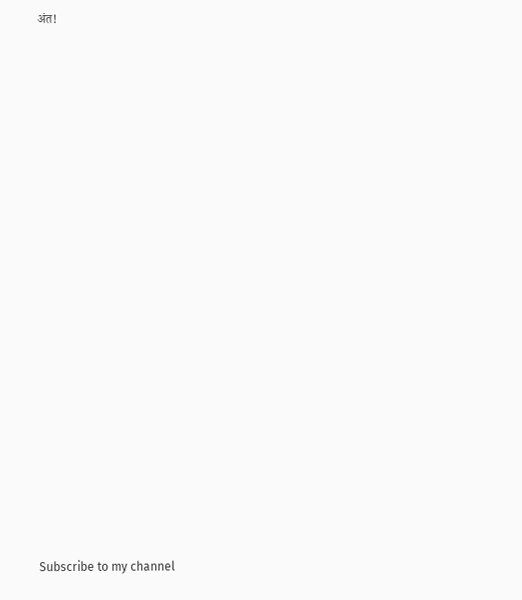अंत!



























Subscribe to my channel